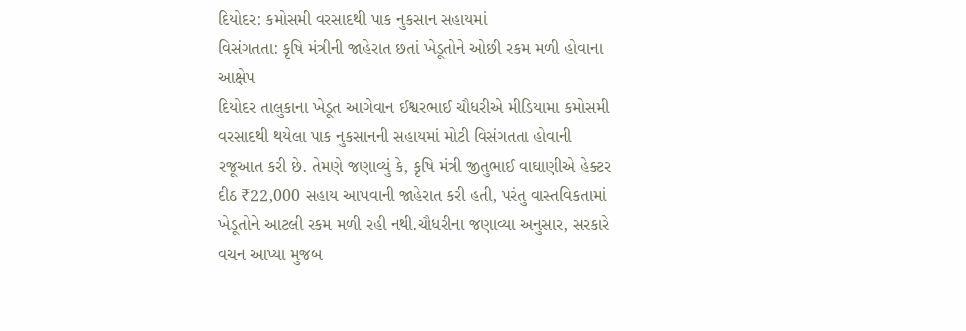દિયોદર: કમોસમી વરસાદથી પાક નુકસાન સહાયમાં
વિસંગતતા: કૃષિ મંત્રીની જાહેરાત છતાં ખેડૂતોને ઓછી રકમ મળી હોવાના આક્ષેપ
દિયોદર તાલુકાના ખેડૂત આગેવાન ઈશ્વરભાઈ ચૌધરીએ મીડિયામા કમોસમી વરસાદથી થયેલા પાક નુકસાનની સહાયમાં મોટી વિસંગતતા હોવાની રજૂઆત કરી છે. તેમણે જણાવ્યું કે, કૃષિ મંત્રી જીતુભાઈ વાઘાણીએ હેક્ટર દીઠ ₹22,000 સહાય આપવાની જાહેરાત કરી હતી, પરંતુ વાસ્તવિકતામાં ખેડૂતોને આટલી રકમ મળી રહી નથી.ચૌધરીના જણાવ્યા અનુસાર, સરકારે વચન આપ્યા મુજબ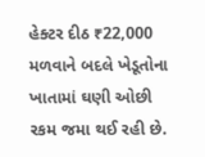હેક્ટર દીઠ ₹22,000 મળવાને બદલે ખેડૂતોના ખાતામાં ઘણી ઓછી રકમ જમા થઈ રહી છે.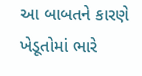આ બાબતને કારણે ખેડૂતોમાં ભારે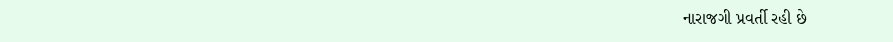નારાજગી પ્રવર્તી રહી છે